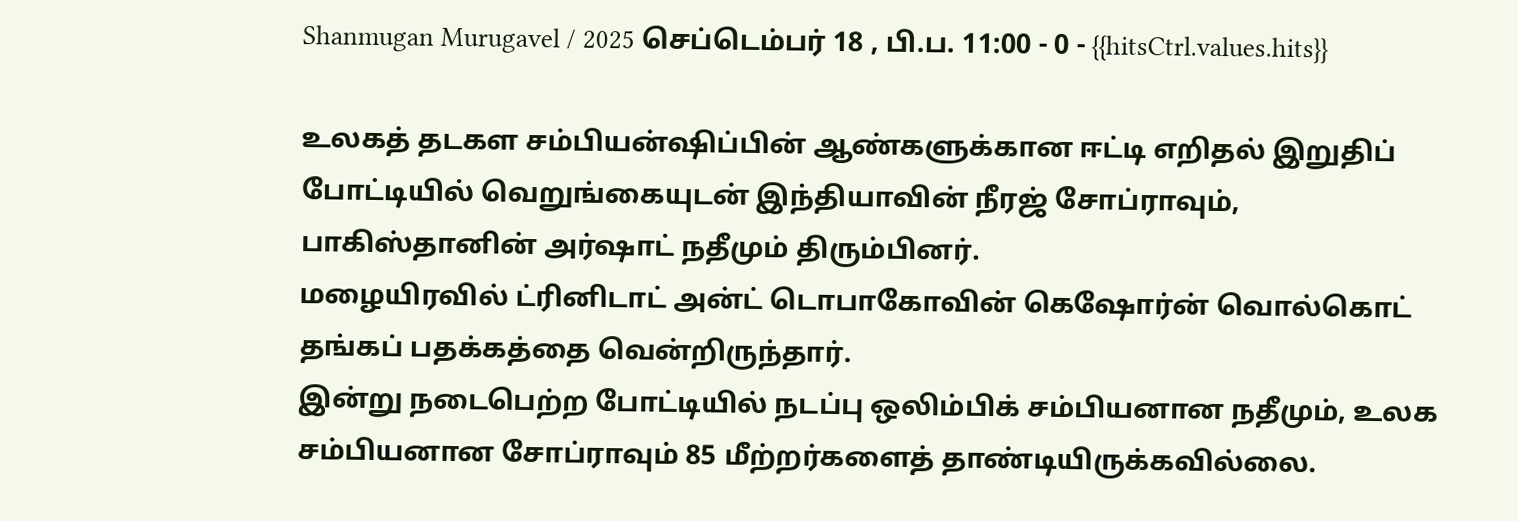Shanmugan Murugavel / 2025 செப்டெம்பர் 18 , பி.ப. 11:00 - 0 - {{hitsCtrl.values.hits}}

உலகத் தடகள சம்பியன்ஷிப்பின் ஆண்களுக்கான ஈட்டி எறிதல் இறுதிப் போட்டியில் வெறுங்கையுடன் இந்தியாவின் நீரஜ் சோப்ராவும், பாகிஸ்தானின் அர்ஷாட் நதீமும் திரும்பினர்.
மழையிரவில் ட்ரினிடாட் அன்ட் டொபாகோவின் கெஷோர்ன் வொல்கொட் தங்கப் பதக்கத்தை வென்றிருந்தார்.
இன்று நடைபெற்ற போட்டியில் நடப்பு ஒலிம்பிக் சம்பியனான நதீமும், உலக சம்பியனான சோப்ராவும் 85 மீற்றர்களைத் தாண்டியிருக்கவில்லை.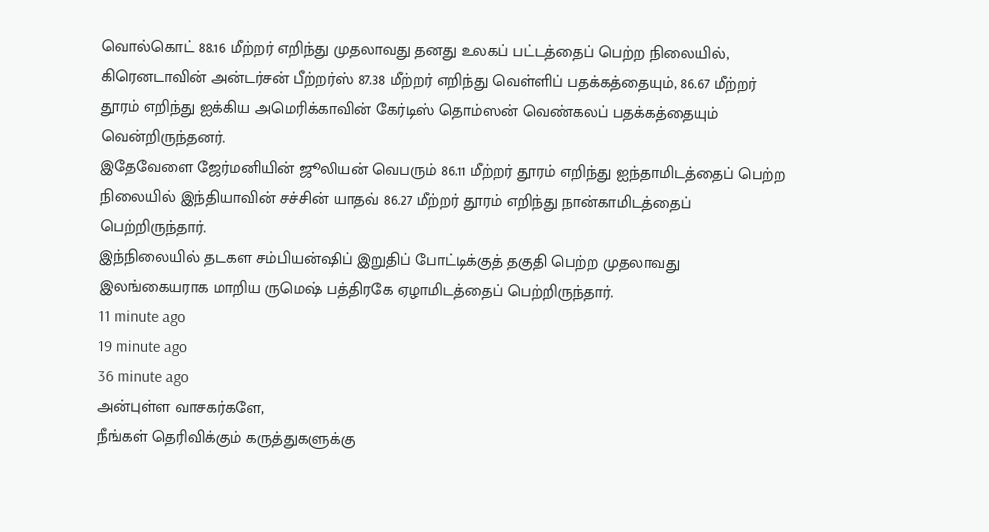வொல்கொட் 88.16 மீற்றர் எறிந்து முதலாவது தனது உலகப் பட்டத்தைப் பெற்ற நிலையில், கிரெனடாவின் அன்டர்சன் பீற்றர்ஸ் 87.38 மீற்றர் எறிந்து வெள்ளிப் பதக்கத்தையும், 86.67 மீற்றர் தூரம் எறிந்து ஐக்கிய அமெரிக்காவின் கேர்டிஸ் தொம்ஸன் வெண்கலப் பதக்கத்தையும் வென்றிருந்தனர்.
இதேவேளை ஜேர்மனியின் ஜூலியன் வெபரும் 86.11 மீற்றர் தூரம் எறிந்து ஐந்தாமிடத்தைப் பெற்ற நிலையில் இந்தியாவின் சச்சின் யாதவ் 86.27 மீற்றர் தூரம் எறிந்து நான்காமிடத்தைப் பெற்றிருந்தார்.
இந்நிலையில் தடகள சம்பியன்ஷிப் இறுதிப் போட்டிக்குத் தகுதி பெற்ற முதலாவது இலங்கையராக மாறிய ருமெஷ் பத்திரகே ஏழாமிடத்தைப் பெற்றிருந்தார்.
11 minute ago
19 minute ago
36 minute ago
அன்புள்ள வாசகர்களே,
நீங்கள் தெரிவிக்கும் கருத்துகளுக்கு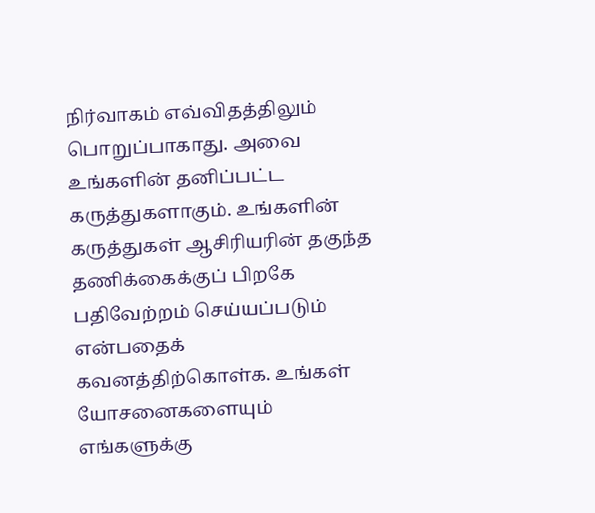நிர்வாகம் எவ்விதத்திலும் பொறுப்பாகாது. அவை உங்களின் தனிப்பட்ட கருத்துகளாகும். உங்களின் கருத்துகள் ஆசிரியரின் தகுந்த தணிக்கைக்குப் பிறகே பதிவேற்றம் செய்யப்படும் என்பதைக் கவனத்திற்கொள்க. உங்கள் யோசனைகளையும் எங்களுக்கு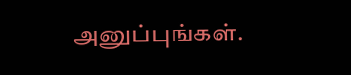அனுப்புங்கள்.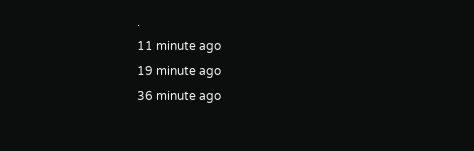.
11 minute ago
19 minute ago
36 minute ago